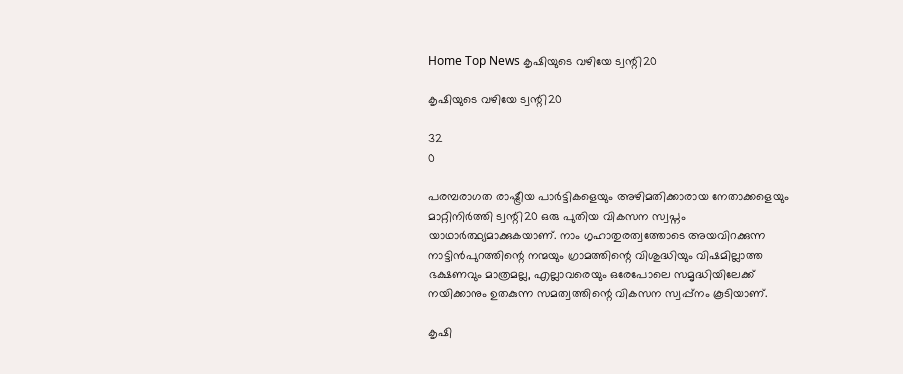Home Top News കൃഷിയുടെ വഴിയേ ട്വന്റി20

കൃഷിയുടെ വഴിയേ ട്വന്റി20

32
0

പരമ്പരാഗത രാഷ്ട്രീയ പാര്‍ട്ടികളെയും അഴിമതിക്കാരായ നേതാക്കളെയും മാറ്റിനിര്‍ത്തി ട്വന്റി20 ഒരു പുതിയ വികസന സ്വപ്നം യാഥാര്‍ത്ഥ്യമാക്കുകയാണ്. നാം ഗൃഹാതുരത്വത്തോടെ അയവിറക്കുന്ന നാട്ടിന്‍പുറത്തിന്റെ നന്മയും ഗ്രാമത്തിന്റെ വിശുദ്ധിയും വിഷമില്ലാത്ത ഭക്ഷണവും മാത്രമല്ല, എല്ലാവരെയും ഒരേപോലെ സമൃദ്ധിയിലേക്ക് നയിക്കാനും ഉതകുന്ന സമത്വത്തിന്റെ വികസന സ്വപ്പ്‌നം കൂടിയാണ്.

കൃഷി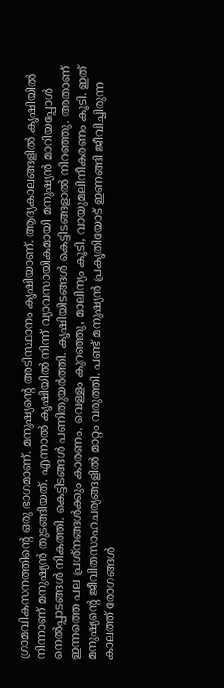ഗ്രാമവികസനത്തിന്റെ ഒരു ഭാഗമാണ്. മനുഷ്യന്റെ അടിസ്ഥാനം കൃഷിയാണ്. ആദ്യകാലങ്ങളില്‍ കൃഷിയില്‍ നിന്നാണ് മനുഷ്യന്‍ തുടങ്ങിയത്. എന്നാല്‍ കൃഷിയില്‍ നിന്ന് വ്യാവസായികമായി മനുഷ്യന്‍ മാറിയപ്പോള്‍ നെല്‍പ്പാടങ്ങള്‍ നികത്തി. കെട്ടിടങ്ങള്‍ പണിതുയര്‍ത്തി. കൃഷിയിടങ്ങള്‍ കെട്ടിടങ്ങളാല്‍ നിറഞ്ഞു. അതാണ് ഇന്നത്തെ പല പ്രശ്‌നങ്ങള്‍ക്കും കാരണം. വെള്ളം കുറഞ്ഞു, മാലിന്യം കൂടി, വായുമലിനീകരണം കൂടി. ഇത് മനുഷ്യന്റെ ജീവിതസാഹചര്യങ്ങളില്‍ മാറ്റം വരുത്തി. പണ്ട് മനുഷ്യന്‍ പ്രകൃതിയോട് ഇണങ്ങി ജീവിച്ചിരുന്ന കാലത്ത് രോഗങ്ങള്‍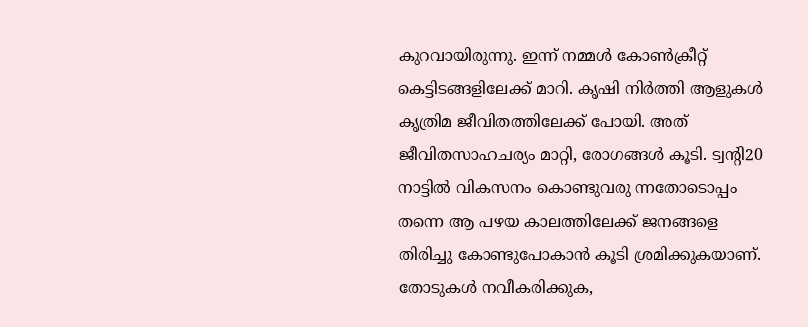കുറവായിരുന്നു. ഇന്ന് നമ്മള്‍ കോണ്‍ക്രീറ്റ് കെട്ടിടങ്ങളിലേക്ക് മാറി. കൃഷി നിര്‍ത്തി ആളുകള്‍ കൃത്രിമ ജീവിതത്തിലേക്ക് പോയി. അത് ജീവിതസാഹചര്യം മാറ്റി, രോഗങ്ങള്‍ കൂടി. ട്വന്റി20 നാട്ടില്‍ വികസനം കൊണ്ടുവരു ന്നതോടൊപ്പം തന്നെ ആ പഴയ കാലത്തിലേക്ക് ജനങ്ങളെ തിരിച്ചു കോണ്ടുപോകാന്‍ കൂടി ശ്രമിക്കുകയാണ്. തോടുകള്‍ നവീകരിക്കുക,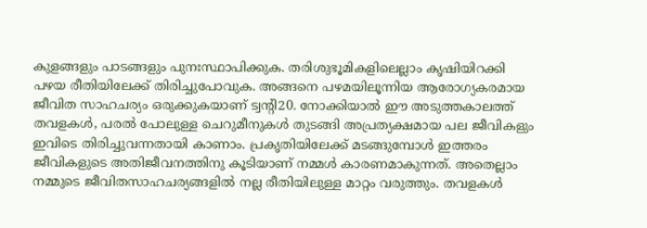കുളങ്ങളും പാടങ്ങളും പുനഃസ്ഥാപിക്കുക. തരിശുഭൂമികളിലെല്ലാം കൃഷിയിറക്കി പഴയ രീതിയിലേക്ക് തിരിച്ചുപോവുക. അങ്ങനെ പഴമയിലൂന്നിയ ആരോഗ്യകരമായ ജീവിത സാഹചര്യം ഒരുക്കുകയാണ് ട്വന്റി20. നോക്കിയാല്‍ ഈ അടുത്തകാലത്ത് തവളകള്‍, പരല്‍ പോലുള്ള ചെറുമീനുകള്‍ തുടങ്ങി അപ്രത്യക്ഷമായ പല ജീവികളും ഇവിടെ തിരിച്ചുവന്നതായി കാണാം. പ്രകൃതിയിലേക്ക് മടങ്ങുമ്പോള്‍ ഇത്തരം ജീവികളുടെ അതിജീവനത്തിനു കൂടിയാണ് നമ്മള്‍ കാരണമാകുന്നത്. അതെല്ലാം നമ്മുടെ ജീവിതസാഹചര്യങ്ങളില്‍ നല്ല രീതിയിലുള്ള മാറ്റം വരുത്തും. തവളകള്‍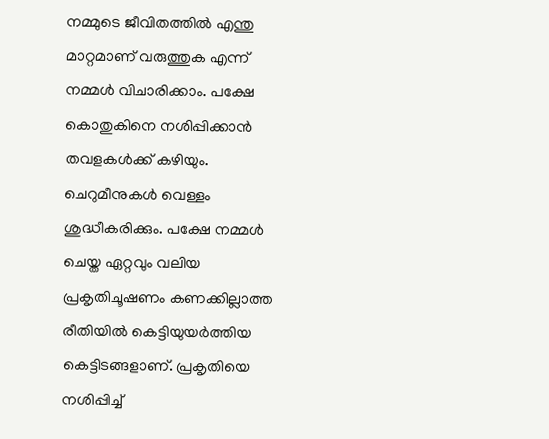നമ്മുടെ ജീവിതത്തില്‍ എന്തു മാറ്റമാണ് വരുത്തുക എന്ന് നമ്മള്‍ വിചാരിക്കാം. പക്ഷേ കൊതുകിനെ നശിപ്പിക്കാന്‍ തവളകള്‍ക്ക് കഴിയും. ചെറുമീനുകള്‍ വെള്ളം ശുദ്ധീകരിക്കും. പക്ഷേ നമ്മള്‍ ചെയ്ത ഏറ്റവും വലിയ പ്രകൃതിചൂഷണം കണക്കില്ലാത്ത രീതിയില്‍ കെട്ടിയുയര്‍ത്തിയ കെട്ടിടങ്ങളാണ്. പ്രകൃതിയെ നശിപ്പിച്ച്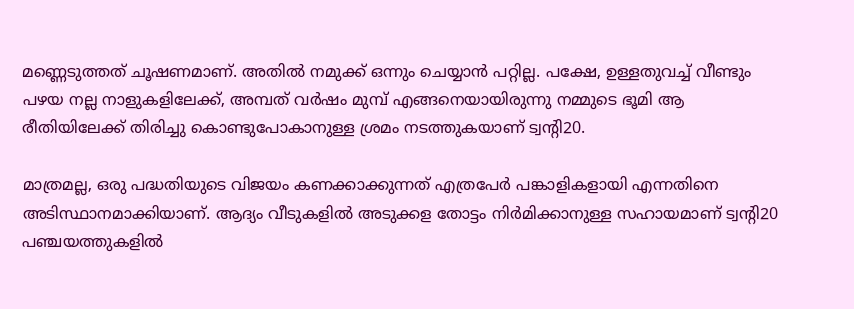മണ്ണെടുത്തത് ചൂഷണമാണ്. അതില്‍ നമുക്ക് ഒന്നും ചെയ്യാന്‍ പറ്റില്ല. പക്ഷേ, ഉള്ളതുവച്ച് വീണ്ടും പഴയ നല്ല നാളുകളിലേക്ക്, അമ്പത് വര്‍ഷം മുമ്പ് എങ്ങനെയായിരുന്നു നമ്മുടെ ഭൂമി ആ രീതിയിലേക്ക് തിരിച്ചു കൊണ്ടുപോകാനുള്ള ശ്രമം നടത്തുകയാണ് ട്വന്റി20.

മാത്രമല്ല, ഒരു പദ്ധതിയുടെ വിജയം കണക്കാക്കുന്നത് എത്രപേര്‍ പങ്കാളികളായി എന്നതിനെ അടിസ്ഥാനമാക്കിയാണ്. ആദ്യം വീടുകളില്‍ അടുക്കള തോട്ടം നിര്‍മിക്കാനുള്ള സഹായമാണ് ട്വന്റി20 പഞ്ചയത്തുകളില്‍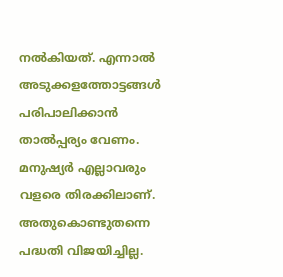നല്‍കിയത്. എന്നാല്‍ അടുക്കളത്തോട്ടങ്ങള്‍ പരിപാലിക്കാന്‍ താല്‍പ്പര്യം വേണം. മനുഷ്യര്‍ എല്ലാവരും വളരെ തിരക്കിലാണ്. അതുകൊണ്ടുതന്നെ പദ്ധതി വിജയിച്ചില്ല.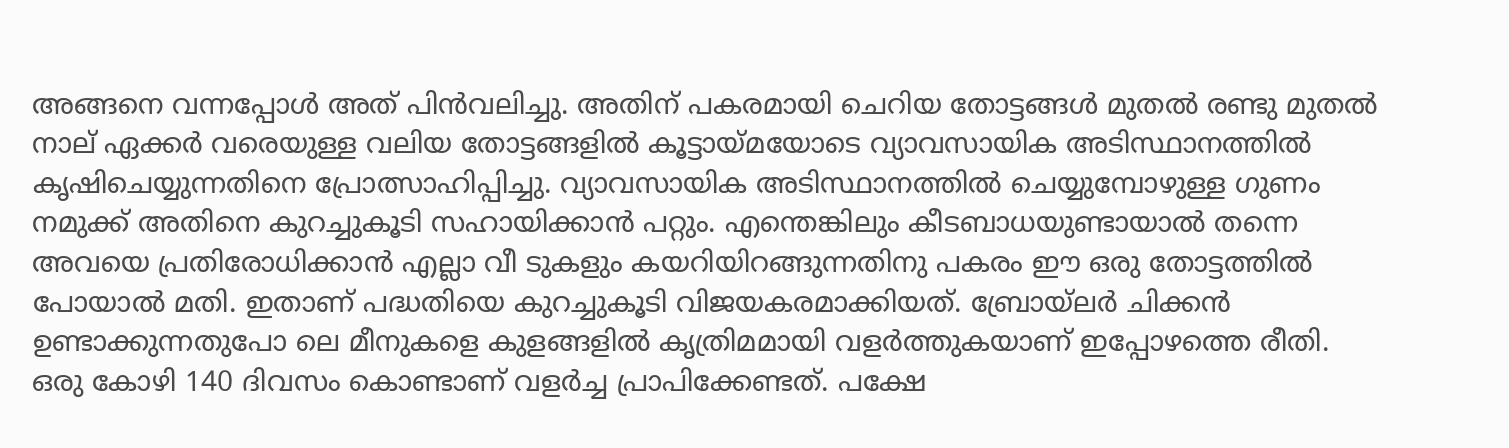അങ്ങനെ വന്നപ്പോള്‍ അത് പിന്‍വലിച്ചു. അതിന് പകരമായി ചെറിയ തോട്ടങ്ങള്‍ മുതല്‍ രണ്ടു മുതല്‍ നാല് ഏക്കര്‍ വരെയുള്ള വലിയ തോട്ടങ്ങളില്‍ കൂട്ടായ്മയോടെ വ്യാവസായിക അടിസ്ഥാനത്തില്‍ കൃഷിചെയ്യുന്നതിനെ പ്രോത്സാഹിപ്പിച്ചു. വ്യാവസായിക അടിസ്ഥാനത്തില്‍ ചെയ്യുമ്പോഴുള്ള ഗുണം നമുക്ക് അതിനെ കുറച്ചുകൂടി സഹായിക്കാന്‍ പറ്റും. എന്തെങ്കിലും കീടബാധയുണ്ടായാല്‍ തന്നെ അവയെ പ്രതിരോധിക്കാന്‍ എല്ലാ വീ ടുകളും കയറിയിറങ്ങുന്നതിനു പകരം ഈ ഒരു തോട്ടത്തില്‍ പോയാല്‍ മതി. ഇതാണ് പദ്ധതിയെ കുറച്ചുകൂടി വിജയകരമാക്കിയത്. ബ്രോയ്‌ലര്‍ ചിക്കന്‍ ഉണ്ടാക്കുന്നതുപോ ലെ മീനുകളെ കുളങ്ങളില്‍ കൃത്രിമമായി വളര്‍ത്തുകയാണ് ഇപ്പോഴത്തെ രീതി. ഒരു കോഴി 140 ദിവസം കൊണ്ടാണ് വളര്‍ച്ച പ്രാപിക്കേണ്ടത്. പക്ഷേ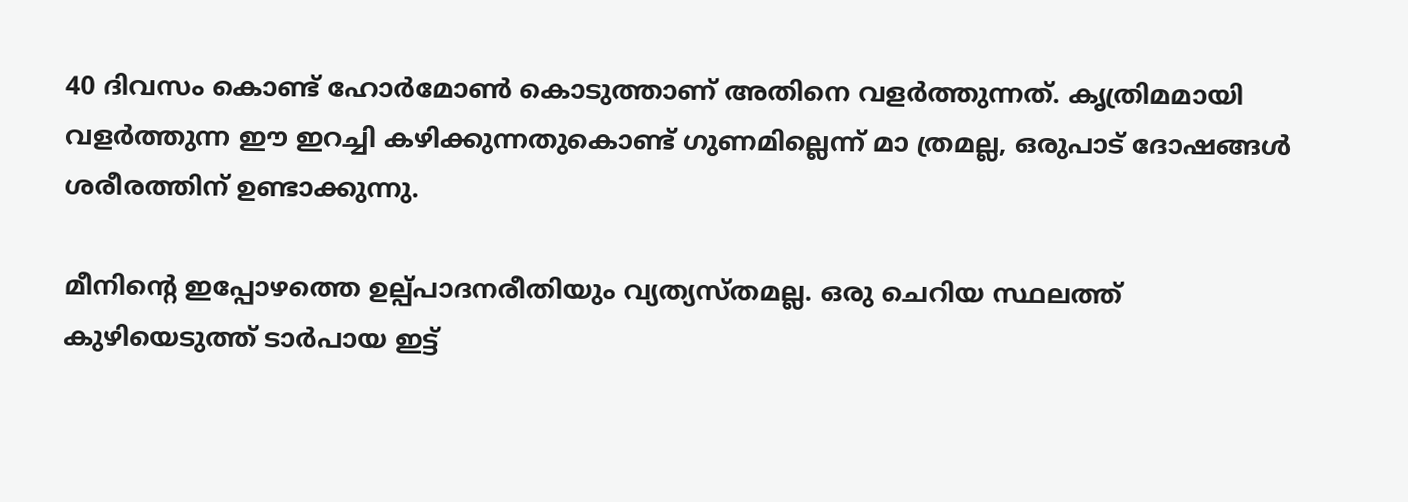40 ദിവസം കൊണ്ട് ഹോര്‍മോണ്‍ കൊടുത്താണ് അതിനെ വളര്‍ത്തുന്നത്. കൃത്രിമമായി വളര്‍ത്തുന്ന ഈ ഇറച്ചി കഴിക്കുന്നതുകൊണ്ട് ഗുണമില്ലെന്ന് മാ ത്രമല്ല, ഒരുപാട് ദോഷങ്ങള്‍ ശരീരത്തിന് ഉണ്ടാക്കുന്നു.

മീനിന്റെ ഇപ്പോഴത്തെ ഉല്പ്പാദനരീതിയും വ്യത്യസ്തമല്ല. ഒരു ചെറിയ സ്ഥലത്ത് കുഴിയെടുത്ത് ടാര്‍പായ ഇട്ട്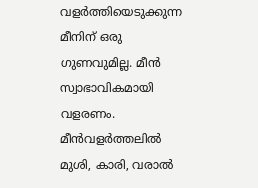വളര്‍ത്തിയെടുക്കുന്ന മീനിന് ഒരു ഗുണവുമില്ല. മീന്‍ സ്വാഭാവികമായി വളരണം. മീന്‍വളര്‍ത്തലില്‍ മുശി, കാരി, വരാല്‍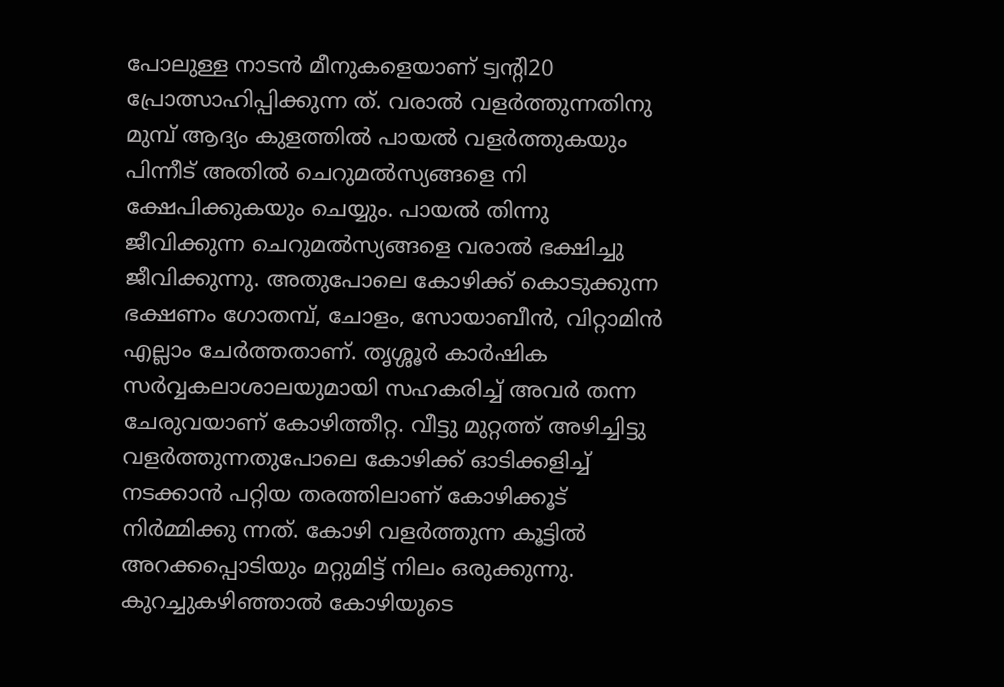പോലുള്ള നാടന്‍ മീനുകളെയാണ് ട്വന്റി20 പ്രോത്സാഹിപ്പിക്കുന്ന ത്. വരാല്‍ വളര്‍ത്തുന്നതിനു മുമ്പ് ആദ്യം കുളത്തില്‍ പായല്‍ വളര്‍ത്തുകയും പിന്നീട് അതില്‍ ചെറുമല്‍സ്യങ്ങളെ നി ക്ഷേപിക്കുകയും ചെയ്യും. പായല്‍ തിന്നു ജീവിക്കുന്ന ചെറുമല്‍സ്യങ്ങളെ വരാല്‍ ഭക്ഷിച്ചു ജീവിക്കുന്നു. അതുപോലെ കോഴിക്ക് കൊടുക്കുന്ന ഭക്ഷണം ഗോതമ്പ്, ചോളം, സോയാബീന്‍, വിറ്റാമിന്‍ എല്ലാം ചേര്‍ത്തതാണ്. തൃശ്ശൂര്‍ കാര്‍ഷിക സര്‍വ്വകലാശാലയുമായി സഹകരിച്ച് അവര്‍ തന്ന ചേരുവയാണ് കോഴിത്തീറ്റ. വീട്ടു മുറ്റത്ത് അഴിച്ചിട്ടു വളര്‍ത്തുന്നതുപോലെ കോഴിക്ക് ഓടിക്കളിച്ച് നടക്കാന്‍ പറ്റിയ തരത്തിലാണ് കോഴിക്കൂട് നിര്‍മ്മിക്കു ന്നത്. കോഴി വളര്‍ത്തുന്ന കൂട്ടില്‍ അറക്കപ്പൊടിയും മറ്റുമിട്ട് നിലം ഒരുക്കുന്നു. കുറച്ചുകഴിഞ്ഞാല്‍ കോഴിയുടെ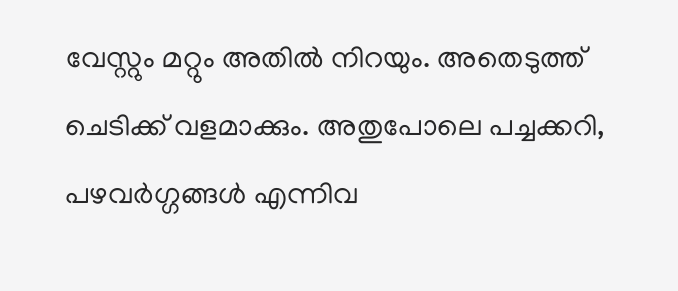വേസ്റ്റും മറ്റും അതില്‍ നിറയും. അതെടുത്ത് ചെടിക്ക് വളമാക്കും. അതുപോലെ പച്ചക്കറി, പഴവര്‍ഗ്ഗങ്ങള്‍ എന്നിവ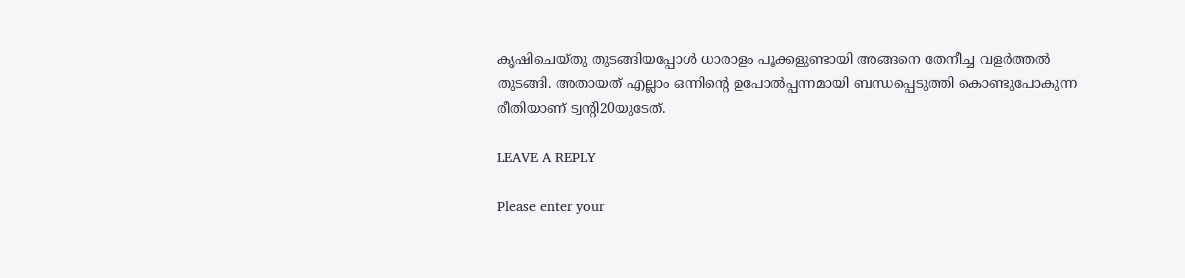കൃഷിചെയ്തു തുടങ്ങിയപ്പോള്‍ ധാരാളം പൂക്കളുണ്ടായി അങ്ങനെ തേനീച്ച വളര്‍ത്തല്‍ തുടങ്ങി. അതായത് എല്ലാം ഒന്നിന്റെ ഉപോല്‍പ്പന്നമായി ബന്ധപ്പെടുത്തി കൊണ്ടുപോകുന്ന രീതിയാണ് ട്വന്റി20യുടേത്.

LEAVE A REPLY

Please enter your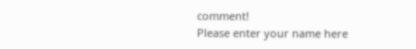comment!
Please enter your name here